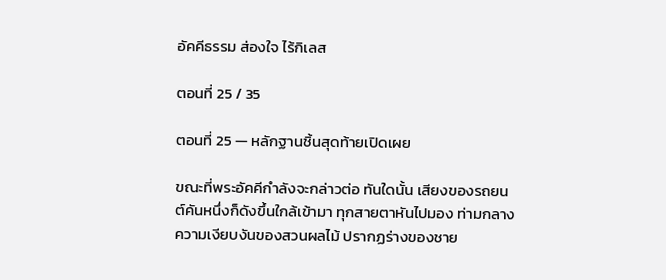อัคคีธรรม ส่องใจ ไร้กิเลส

ตอนที่ 25 / 35

ตอนที่ 25 — หลักฐานชิ้นสุดท้ายเปิดเผย

ขณะที่พระอัคคีกำลังจะกล่าวต่อ ทันใดนั้น เสียงของรถยนต์คันหนึ่งก็ดังขึ้นใกล้เข้ามา ทุกสายตาหันไปมอง ท่ามกลางความเงียบงันของสวนผลไม้ ปรากฏร่างของชาย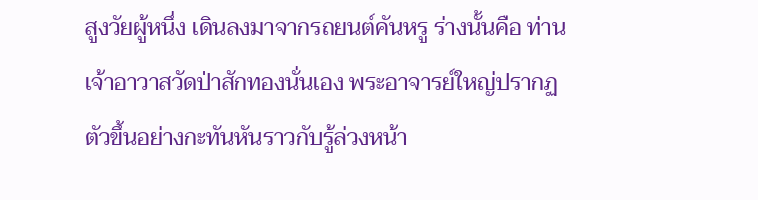สูงวัยผู้หนึ่ง เดินลงมาจากรถยนต์คันหรู ร่างนั้นคือ ท่านเจ้าอาวาสวัดป่าสักทองนั่นเอง พระอาจารย์ใหญ่ปรากฏตัวขึ้นอย่างกะทันหันราวกับรู้ล่วงหน้า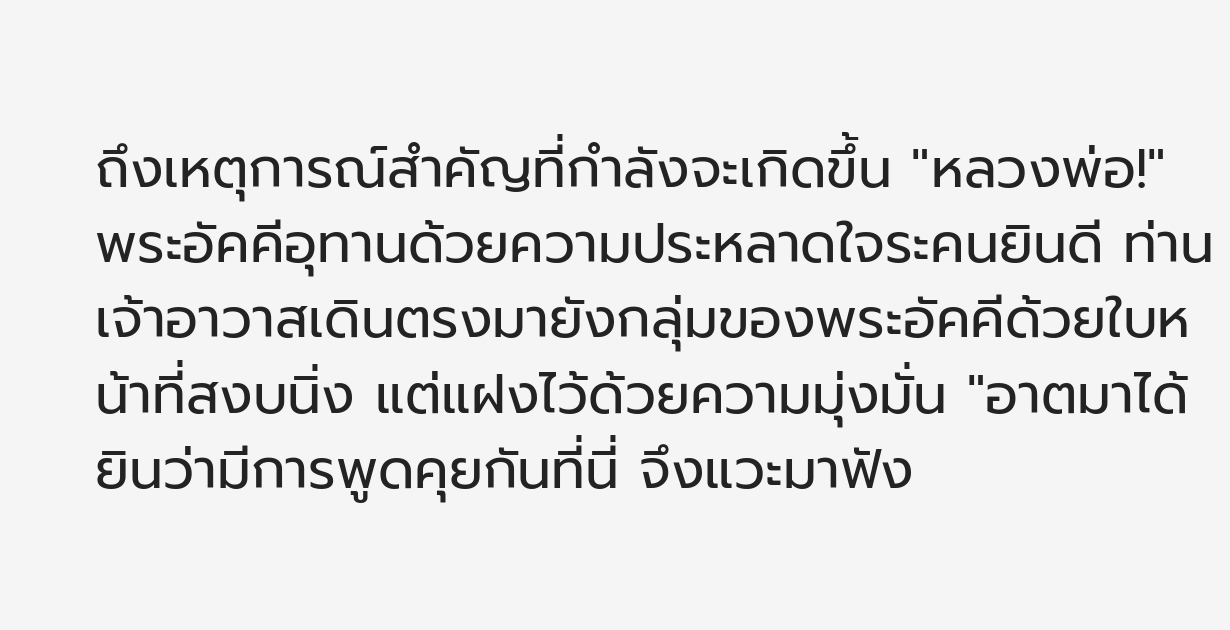ถึงเหตุการณ์สำคัญที่กำลังจะเกิดขึ้น "หลวงพ่อ!" พระอัคคีอุทานด้วยความประหลาดใจระคนยินดี ท่านเจ้าอาวาสเดินตรงมายังกลุ่มของพระอัคคีด้วยใบหน้าที่สงบนิ่ง แต่แฝงไว้ด้วยความมุ่งมั่น "อาตมาได้ยินว่ามีการพูดคุยกันที่นี่ จึงแวะมาฟัง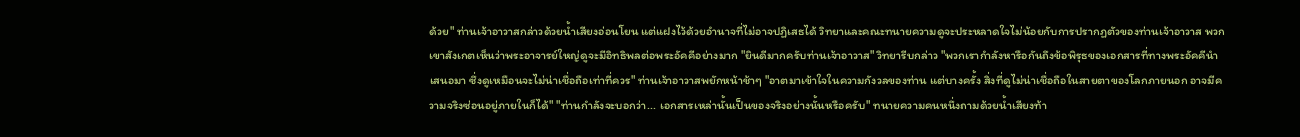ด้วย" ท่านเจ้าอาวาสกล่าวด้วยน้ำเสียงอ่อนโยน แต่แฝงไว้ด้วยอำนาจที่ไม่อาจปฏิเสธได้ วิทยาและคณะทนายความดูจะประหลาดใจไม่น้อยกับการปรากฏตัวของท่านเจ้าอาวาส พวกเขาสังเกตเห็นว่าพระอาจารย์ใหญ่ดูจะมีอิทธิพลต่อพระอัคคีอย่างมาก "ยินดีมากครับท่านเจ้าอาวาส" วิทยารีบกล่าว "พวกเรากำลังหารือกันถึงข้อพิรุธของเอกสารที่ทางพระอัคคีนำเสนอมา ซึ่งดูเหมือนจะไม่น่าเชื่อถือเท่าที่ควร" ท่านเจ้าอาวาสพยักหน้าช้าๆ "อาตมาเข้าใจในความกังวลของท่าน แต่บางครั้ง สิ่งที่ดูไม่น่าเชื่อถือในสายตาของโลกภายนอก อาจมีความจริงซ่อนอยู่ภายในก็ได้" "ท่านกำลังจะบอกว่า... เอกสารเหล่านั้นเป็นของจริงอย่างนั้นหรือครับ" ทนายความคนหนึ่งถามด้วยน้ำเสียงท้า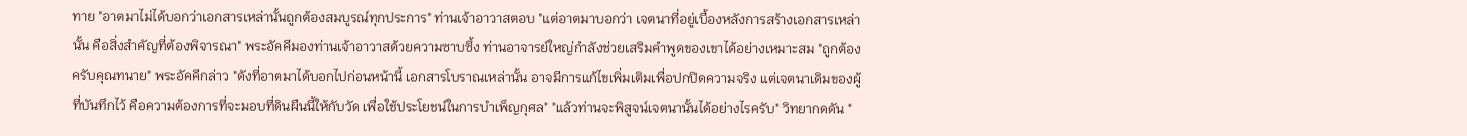ทาย "อาตมาไม่ได้บอกว่าเอกสารเหล่านั้นถูกต้องสมบูรณ์ทุกประการ" ท่านเจ้าอาวาสตอบ "แต่อาตมาบอกว่า เจตนาที่อยู่เบื้องหลังการสร้างเอกสารเหล่านั้น คือสิ่งสำคัญที่ต้องพิจารณา" พระอัคคีมองท่านเจ้าอาวาสด้วยความซาบซึ้ง ท่านอาจารย์ใหญ่กำลังช่วยเสริมคำพูดของเขาได้อย่างเหมาะสม "ถูกต้องครับคุณทนาย" พระอัคคีกล่าว "ดังที่อาตมาได้บอกไปก่อนหน้านี้ เอกสารโบราณเหล่านั้น อาจมีการแก้ไขเพิ่มเติมเพื่อปกปิดความจริง แต่เจตนาเดิมของผู้ที่บันทึกไว้ คือความต้องการที่จะมอบที่ดินผืนนี้ให้กับวัด เพื่อใช้ประโยชน์ในการบำเพ็ญกุศล" "แล้วท่านจะพิสูจน์เจตนานั้นได้อย่างไรครับ" วิทยากดดัน "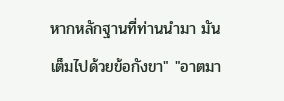หากหลักฐานที่ท่านนำมา มันเต็มไปด้วยข้อกังขา" "อาตมา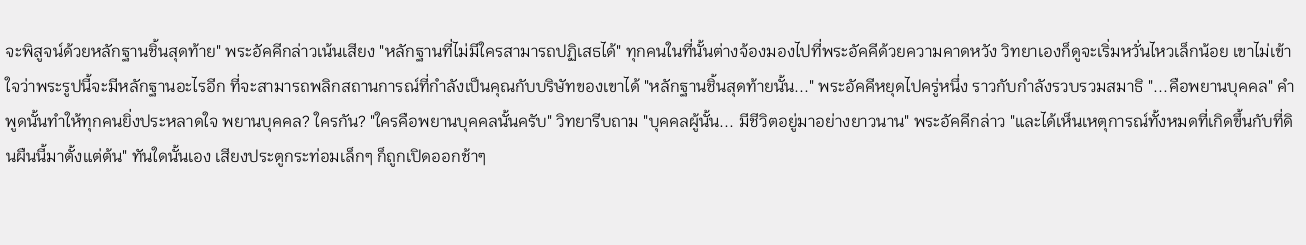จะพิสูจน์ด้วยหลักฐานชิ้นสุดท้าย" พระอัคคีกล่าวเน้นเสียง "หลักฐานที่ไม่มีใครสามารถปฏิเสธได้" ทุกคนในที่นั้นต่างจ้องมองไปที่พระอัคคีด้วยความคาดหวัง วิทยาเองก็ดูจะเริ่มหวั่นไหวเล็กน้อย เขาไม่เข้าใจว่าพระรูปนี้จะมีหลักฐานอะไรอีก ที่จะสามารถพลิกสถานการณ์ที่กำลังเป็นคุณกับบริษัทของเขาได้ "หลักฐานชิ้นสุดท้ายนั้น..." พระอัคคีหยุดไปครู่หนึ่ง ราวกับกำลังรวบรวมสมาธิ "...คือพยานบุคคล" คำพูดนั้นทำให้ทุกคนยิ่งประหลาดใจ พยานบุคคล? ใครกัน? "ใครคือพยานบุคคลนั้นครับ" วิทยารีบถาม "บุคคลผู้นั้น... มีชีวิตอยู่มาอย่างยาวนาน" พระอัคคีกล่าว "และได้เห็นเหตุการณ์ทั้งหมดที่เกิดขึ้นกับที่ดินผืนนี้มาตั้งแต่ต้น" ทันใดนั้นเอง เสียงประตูกระท่อมเล็กๆ ก็ถูกเปิดออกช้าๆ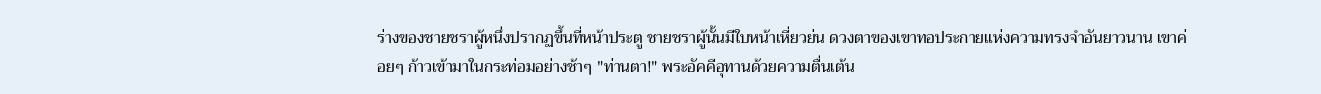ร่างของชายชราผู้หนึ่งปรากฏขึ้นที่หน้าประตู ชายชราผู้นั้นมีใบหน้าเหี่ยวย่น ดวงตาของเขาทอประกายแห่งความทรงจำอันยาวนาน เขาค่อยๆ ก้าวเข้ามาในกระท่อมอย่างช้าๆ "ท่านตา!" พระอัคคีอุทานด้วยความตื่นเต้น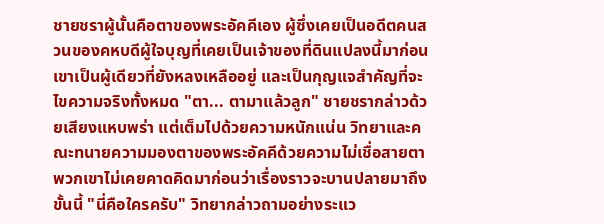ชายชราผู้นั้นคือตาของพระอัคคีเอง ผู้ซึ่งเคยเป็นอดีตคนสวนของคหบดีผู้ใจบุญที่เคยเป็นเจ้าของที่ดินแปลงนี้มาก่อน เขาเป็นผู้เดียวที่ยังหลงเหลืออยู่ และเป็นกุญแจสำคัญที่จะไขความจริงทั้งหมด "ตา... ตามาแล้วลูก" ชายชรากล่าวด้วยเสียงแหบพร่า แต่เต็มไปด้วยความหนักแน่น วิทยาและคณะทนายความมองตาของพระอัคคีด้วยความไม่เชื่อสายตา พวกเขาไม่เคยคาดคิดมาก่อนว่าเรื่องราวจะบานปลายมาถึงขั้นนี้ "นี่คือใครครับ" วิทยากล่าวถามอย่างระแว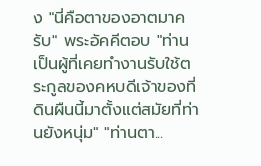ง "นี่คือตาของอาตมาครับ" พระอัคคีตอบ "ท่านเป็นผู้ที่เคยทำงานรับใช้ตระกูลของคหบดีเจ้าของที่ดินผืนนี้มาตั้งแต่สมัยที่ท่านยังหนุ่ม" "ท่านตา...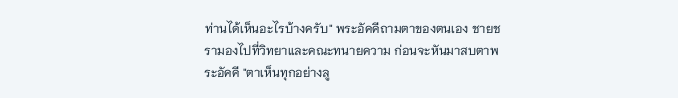ท่านได้เห็นอะไรบ้างครับ" พระอัคคีถามตาของตนเอง ชายชรามองไปที่วิทยาและคณะทนายความ ก่อนจะหันมาสบตาพระอัคคี "ตาเห็นทุกอย่างลู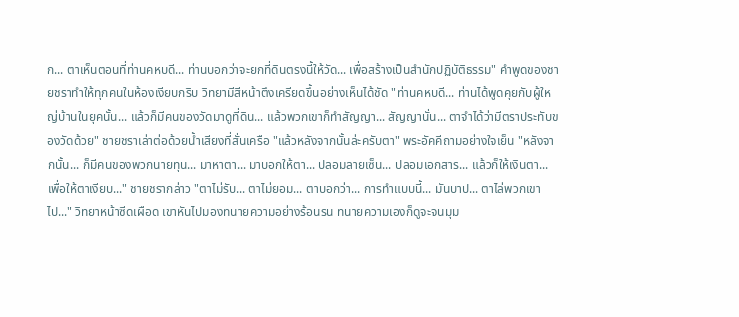ก... ตาเห็นตอนที่ท่านคหบดี... ท่านบอกว่าจะยกที่ดินตรงนี้ให้วัด... เพื่อสร้างเป็นสำนักปฏิบัติธรรม" คำพูดของชายชราทำให้ทุกคนในห้องเงียบกริบ วิทยามีสีหน้าตึงเครียดขึ้นอย่างเห็นได้ชัด "ท่านคหบดี... ท่านได้พูดคุยกับผู้ใหญ่บ้านในยุคนั้น... แล้วก็มีคนของวัดมาดูที่ดิน... แล้วพวกเขาก็ทำสัญญา... สัญญานั่น... ตาจำได้ว่ามีตราประทับของวัดด้วย" ชายชราเล่าต่อด้วยน้ำเสียงที่สั่นเครือ "แล้วหลังจากนั้นล่ะครับตา" พระอัคคีถามอย่างใจเย็น "หลังจากนั้น... ก็มีคนของพวกนายทุน... มาหาตา... มาบอกให้ตา... ปลอมลายเซ็น... ปลอมเอกสาร... แล้วก็ให้เงินตา... เพื่อให้ตาเงียบ..." ชายชรากล่าว "ตาไม่รับ... ตาไม่ยอม... ตาบอกว่า... การทำแบบนี้... มันบาป... ตาไล่พวกเขาไป..." วิทยาหน้าซีดเผือด เขาหันไปมองทนายความอย่างร้อนรน ทนายความเองก็ดูจะจนมุม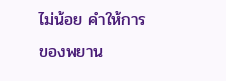ไม่น้อย คำให้การของพยาน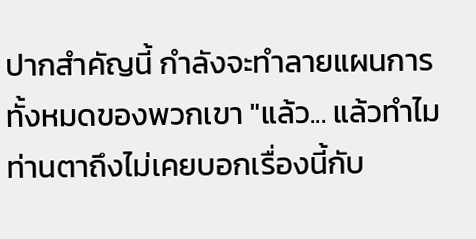ปากสำคัญนี้ กำลังจะทำลายแผนการทั้งหมดของพวกเขา "แล้ว... แล้วทำไมท่านตาถึงไม่เคยบอกเรื่องนี้กับ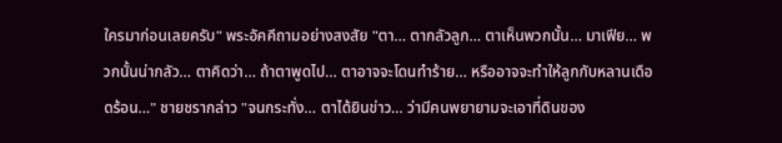ใครมาก่อนเลยครับ" พระอัคคีถามอย่างสงสัย "ตา... ตากลัวลูก... ตาเห็นพวกนั้น... มาเฟีย... พวกนั้นน่ากลัว... ตาคิดว่า... ถ้าตาพูดไป... ตาอาจจะโดนทำร้าย... หรืออาจจะทำให้ลูกกับหลานเดือดร้อน..." ชายชรากล่าว "จนกระทั่ง... ตาได้ยินข่าว... ว่ามีคนพยายามจะเอาที่ดินของ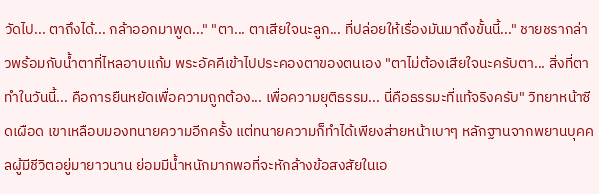วัดไป... ตาถึงได้... กล้าออกมาพูด..." "ตา... ตาเสียใจนะลูก... ที่ปล่อยให้เรื่องมันมาถึงขั้นนี้..." ชายชรากล่าวพร้อมกับน้ำตาที่ไหลอาบแก้ม พระอัคคีเข้าไปประคองตาของตนเอง "ตาไม่ต้องเสียใจนะครับตา... สิ่งที่ตาทำในวันนี้... คือการยืนหยัดเพื่อความถูกต้อง... เพื่อความยุติธรรม... นี่คือธรรมะที่แท้จริงครับ" วิทยาหน้าซีดเผือด เขาเหลือบมองทนายความอีกครั้ง แต่ทนายความก็ทำได้เพียงส่ายหน้าเบาๆ หลักฐานจากพยานบุคคลผู้มีชีวิตอยู่มายาวนาน ย่อมมีน้ำหนักมากพอที่จะหักล้างข้อสงสัยในเอ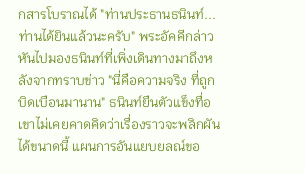กสารโบราณได้ "ท่านประธานธนินท์... ท่านได้ยินแล้วนะครับ" พระอัคคีกล่าวหันไปมองธนินท์ที่เพิ่งเดินทางมาถึงหลังจากทราบข่าว "นี่คือความจริง ที่ถูกบิดเบือนมานาน" ธนินท์ยืนตัวแข็งทื่อ เขาไม่เคยคาดคิดว่าเรื่องราวจะพลิกผันได้ขนาดนี้ แผนการอันแยบยลณ์ขอ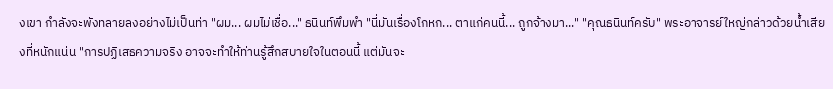งเขา กำลังจะพังทลายลงอย่างไม่เป็นท่า "ผม... ผมไม่เชื่อ..." ธนินท์พึมพำ "นี่มันเรื่องโกหก... ตาแก่คนนี้... ถูกจ้างมา..." "คุณธนินท์ครับ" พระอาจารย์ใหญ่กล่าวด้วยน้ำเสียงที่หนักแน่น "การปฏิเสธความจริง อาจจะทำให้ท่านรู้สึกสบายใจในตอนนี้ แต่มันจะ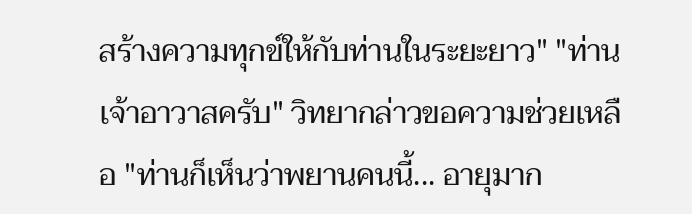สร้างความทุกข์ให้กับท่านในระยะยาว" "ท่านเจ้าอาวาสครับ" วิทยากล่าวขอความช่วยเหลือ "ท่านก็เห็นว่าพยานคนนี้... อายุมาก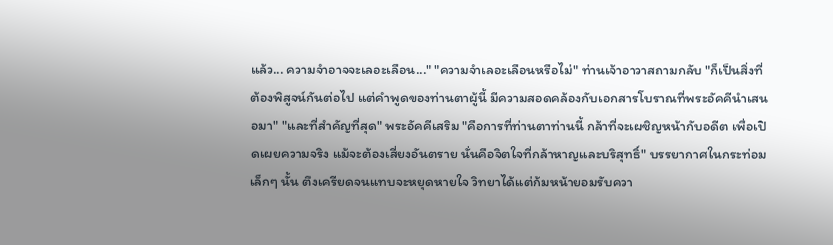แล้ว... ความจำอาจจะเลอะเลือน..." "ความจำเลอะเลือนหรือไม่" ท่านเจ้าอาวาสถามกลับ "ก็เป็นสิ่งที่ต้องพิสูจน์กันต่อไป แต่คำพูดของท่านตาผู้นี้ มีความสอดคล้องกับเอกสารโบราณที่พระอัคคีนำเสนอมา" "และที่สำคัญที่สุด" พระอัคคีเสริม "คือการที่ท่านตาท่านนี้ กล้าที่จะเผชิญหน้ากับอดีต เพื่อเปิดเผยความจริง แม้จะต้องเสี่ยงอันตราย นั่นคือจิตใจที่กล้าหาญและบริสุทธิ์" บรรยากาศในกระท่อมเล็กๆ นั้น ตึงเครียดจนแทบจะหยุดหายใจ วิทยาได้แต่ก้มหน้ายอมรับควา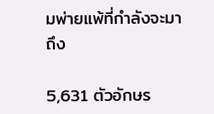มพ่ายแพ้ที่กำลังจะมาถึง

5,631 ตัวอักษร